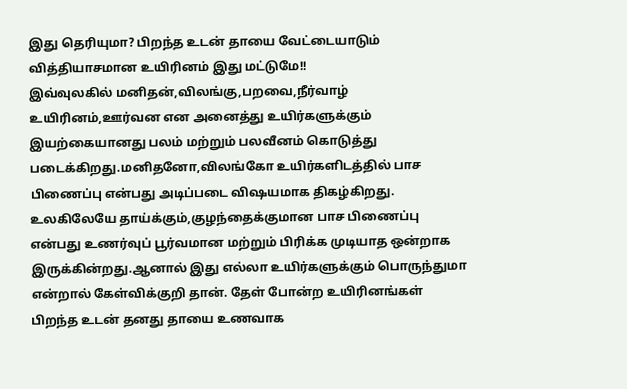இது தெரியுமா? பிறந்த உடன் தாயை வேட்டையாடும் வித்தியாசமான உயிரினம் இது மட்டுமே!!
இவ்வுலகில் மனிதன்,விலங்கு,பறவை,நீர்வாழ் உயிரினம்,ஊர்வன என அனைத்து உயிர்களுக்கும் இயற்கையானது பலம் மற்றும் பலவீனம் கொடுத்து படைக்கிறது.மனிதனோ,விலங்கோ உயிர்களிடத்தில் பாச பிணைப்பு என்பது அடிப்படை விஷயமாக திகழ்கிறது. உலகிலேயே தாய்க்கும்,குழந்தைக்குமான பாச பிணைப்பு என்பது உணர்வுப் பூர்வமான மற்றும் பிரிக்க முடியாத ஒன்றாக இருக்கின்றது.ஆனால் இது எல்லா உயிர்களுக்கும் பொருந்துமா என்றால் கேள்விக்குறி தான். தேள் போன்ற உயிரினங்கள் பிறந்த உடன் தனது தாயை உணவாக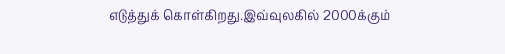எடுத்துக் கொள்கிறது.இவ்வுலகில் 2000க்கும்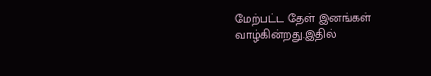மேற்பட்ட தேள் இனங்கள் வாழ்கின்றது.இதில்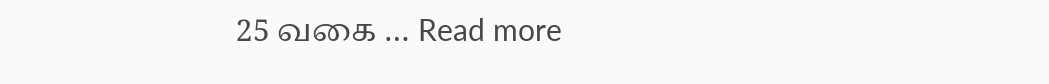25 வகை … Read more